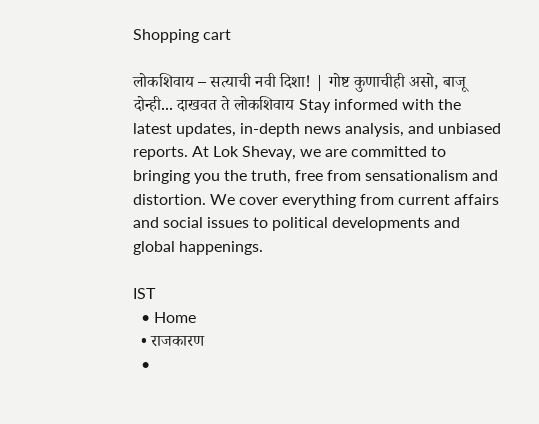Shopping cart

लोकशिवाय – सत्याची नवी दिशा! | गोष्ट कुणाचीही असो, बाजू दोन्ही... दाखवत ते लोकशिवाय Stay informed with the latest updates, in-depth news analysis, and unbiased reports. At Lok Shevay, we are committed to bringing you the truth, free from sensationalism and distortion. We cover everything from current affairs and social issues to political developments and global happenings.

IST
  • Home
  • राजकारण
  •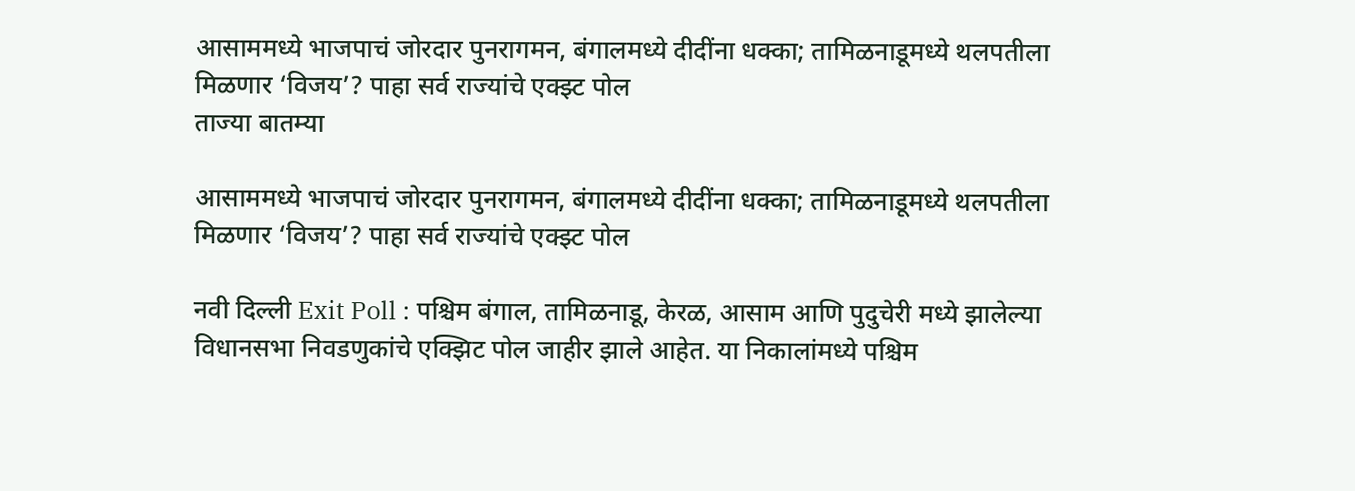आसाममध्ये भाजपाचं जोरदार पुनरागमन, बंगालमध्ये दीदींना धक्का; तामिळनाडूमध्ये थलपतीला मिळणार ‘विजय’? पाहा सर्व राज्यांचे एक्झ्ट पोल
ताज्या बातम्या

आसाममध्ये भाजपाचं जोरदार पुनरागमन, बंगालमध्ये दीदींना धक्का; तामिळनाडूमध्ये थलपतीला मिळणार ‘विजय’? पाहा सर्व राज्यांचे एक्झ्ट पोल

नवी दिल्ली Exit Poll : पश्चिम बंगाल, तामिळनाडू, केरळ, आसाम आणि पुदुचेरी मध्ये झालेल्या विधानसभा निवडणुकांचे एक्झिट पोल जाहीर झाले आहेत. या निकालांमध्ये पश्चिम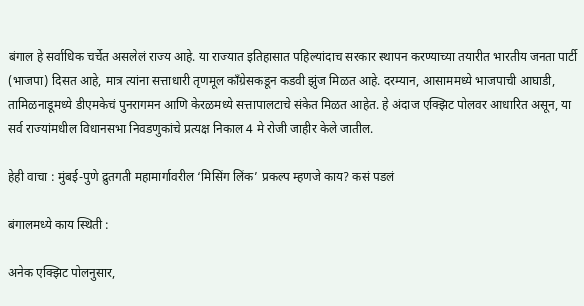बंगाल हे सर्वाधिक चर्चेत असलेलं राज्य आहे. या राज्यात इतिहासात पहिल्यांदाच सरकार स्थापन करण्याच्या तयारीत भारतीय जनता पार्टी (भाजपा) दिसत आहे, मात्र त्यांना सत्ताधारी तृणमूल काँग्रेसकडून कडवी झुंज मिळत आहे. दरम्यान, आसाममध्ये भाजपाची आघाडी, तामिळनाडूमध्ये डीएमकेचं पुनरागमन आणि केरळमध्ये सत्तापालटाचे संकेत मिळत आहेत. हे अंदाज एक्झिट पोलवर आधारित असून, या सर्व राज्यांमधील विधानसभा निवडणुकांचे प्रत्यक्ष निकाल 4 मे रोजी जाहीर केले जातील.

हेही वाचा : मुंबई-पुणे द्रुतगती महामार्गावरील ‘मिसिंग लिंक’ प्रकल्प म्हणजे काय? कसं पडलं

बंगालमध्ये काय स्थिती :

अनेक एक्झिट पोलनुसार,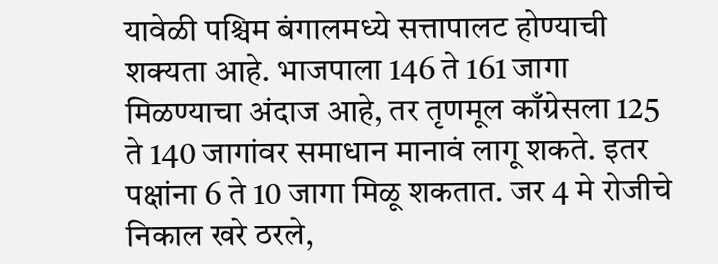यावेळी पश्चिम बंगालमध्ये सत्तापालट होण्याची शक्यता आहे. भाजपाला 146 ते 161 जागा मिळण्याचा अंदाज आहे, तर तृणमूल काँग्रेसला 125 ते 140 जागांवर समाधान मानावं लागू शकते. इतर पक्षांना 6 ते 10 जागा मिळू शकतात. जर 4 मे रोजीचे निकाल खरे ठरले,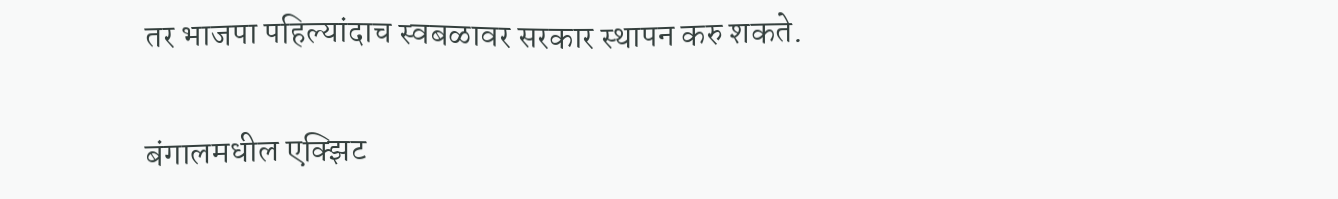तर भाजपा पहिल्यांदाच स्वबळावर सरकार स्थापन करु शकते.

बंगालमधील एक्झिट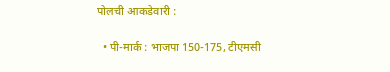पोलची आकडेवारी :

  • पी-मार्क : भाजपा 150-175, टीएमसी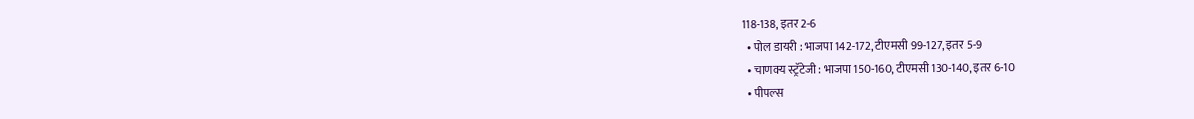118-138, इतर 2-6
  • पोल डायरी : भाजपा 142-172, टीएमसी 99-127, इतर 5-9
  • चाणक्य स्ट्रॅटेजी : भाजपा 150-160, टीएमसी 130-140, इतर 6-10
  • पीपल्स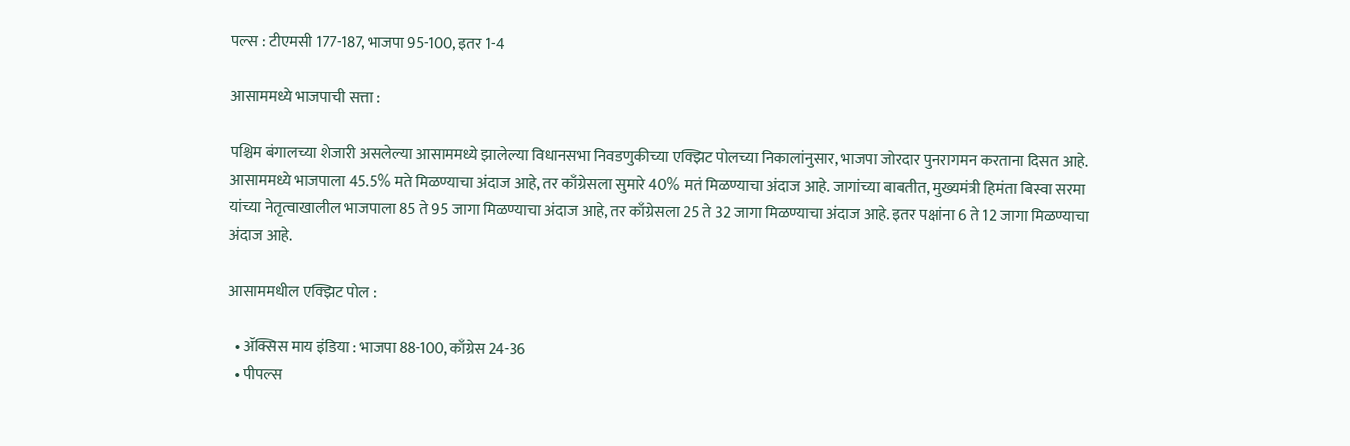पल्स : टीएमसी 177-187, भाजपा 95-100, इतर 1-4

आसाममध्ये भाजपाची सत्ता :

पश्चिम बंगालच्या शेजारी असलेल्या आसाममध्ये झालेल्या विधानसभा निवडणुकीच्या एक्झिट पोलच्या निकालांनुसार, भाजपा जोरदार पुनरागमन करताना दिसत आहे. आसाममध्ये भाजपाला 45.5% मते मिळण्याचा अंदाज आहे, तर काँग्रेसला सुमारे 40% मतं मिळण्याचा अंदाज आहे. जागांच्या बाबतीत, मुख्यमंत्री हिमंता बिस्वा सरमा यांच्या नेतृत्वाखालील भाजपाला 85 ते 95 जागा मिळण्याचा अंदाज आहे, तर काँग्रेसला 25 ते 32 जागा मिळण्याचा अंदाज आहे. इतर पक्षांना 6 ते 12 जागा मिळण्याचा अंदाज आहे.

आसाममधील एक्झिट पोल :

  • ॲक्सिस माय इंडिया : भाजपा 88-100, काँग्रेस 24-36
  • पीपल्स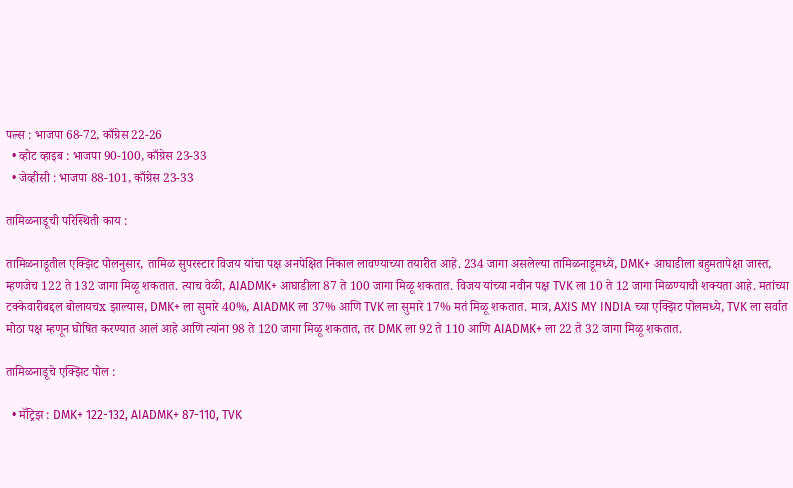पल्स : भाजपा 68-72, काँग्रेस 22-26
  • व्होट व्हाइब : भाजपा 90-100, काँग्रेस 23-33
  • जेव्हीसी : भाजपा 88-101, काँग्रेस 23-33

तामिळनाडूची परिस्थिती काय :

तामिळनाडूतील एक्झिट पोलनुसार, तामिळ सुपरस्टार विजय यांचा पक्ष अनपेक्षित निकाल लावण्याच्या तयारीत आहे. 234 जागा असलेल्या तामिळनाडूमध्ये, DMK+ आघाडीला बहुमतापेक्षा जास्त, म्हणजेच 122 ते 132 जागा मिळू शकतात. त्याच वेळी, AIADMK+ आघाडीला 87 ते 100 जागा मिळू शकतात. विजय यांच्या नवीन पक्ष TVK ला 10 ते 12 जागा मिळण्याची शक्यता आहे. मतांच्या टक्केवारीबद्दल बोलायचx झाल्यास, DMK+ ला सुमारे 40%, AIADMK ला 37% आणि TVK ला सुमारे 17% मतं मिळू शकतात. मात्र, AXIS MY INDIA च्या एक्झिट पोलमध्ये, TVK ला सर्वात मोठा पक्ष म्हणून घोषित करण्यात आलं आहे आणि त्यांना 98 ते 120 जागा मिळू शकतात, तर DMK ला 92 ते 110 आणि AIADMK+ ला 22 ते 32 जागा मिळू शकतात.

तामिळनाडूचे एक्झिट पोल :

  • मॅट्रिझ : DMK+ 122-132, AIADMK+ 87-110, TVK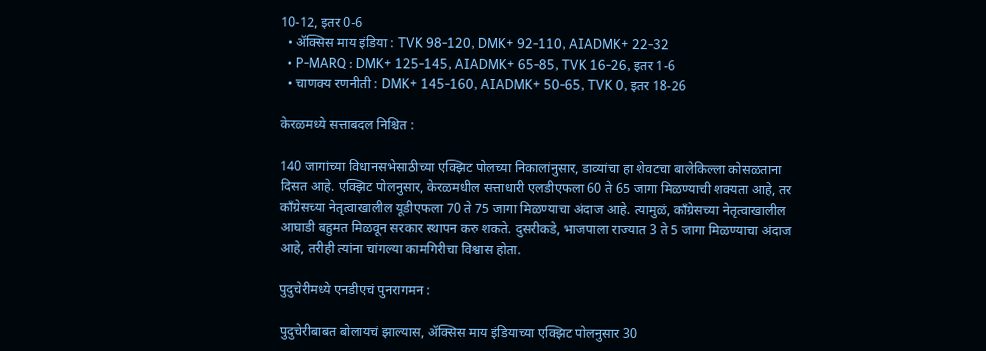10-12, इतर 0-6
  • ॲक्सिस माय इंडिया : TVK 98-120, DMK+ 92-110, AIADMK+ 22-32
  • P-MARQ : DMK+ 125-145, AIADMK+ 65-85, TVK 16-26, इतर 1-6
  • चाणक्य रणनीती : DMK+ 145-160, AIADMK+ 50-65, TVK 0, इतर 18-26

केरळमध्ये सत्ताबदल निश्चित :

140 जागांच्या विधानसभेसाठीच्या एक्झिट पोलच्या निकालांनुसार, डाव्यांचा हा शेवटचा बालेकिल्ला कोसळताना दिसत आहे. एक्झिट पोलनुसार, केरळमधील सत्ताधारी एलडीएफला 60 ते 65 जागा मिळण्याची शक्यता आहे, तर काँग्रेसच्या नेतृत्वाखालील यूडीएफला 70 ते 75 जागा मिळण्याचा अंदाज आहे. त्यामुळं, काँग्रेसच्या नेतृत्वाखालील आघाडी बहुमत मिळवून सरकार स्थापन करु शकते. दुसरीकडे, भाजपाला राज्यात 3 ते 5 जागा मिळण्याचा अंदाज आहे, तरीही त्यांना चांगल्या कामगिरीचा विश्वास होता.

पुदुचेरीमध्ये एनडीएचं पुनरागमन :

पुदुचेरीबाबत बोलायचं झाल्यास, ॲक्सिस माय इंडियाच्या एक्झिट पोलनुसार 30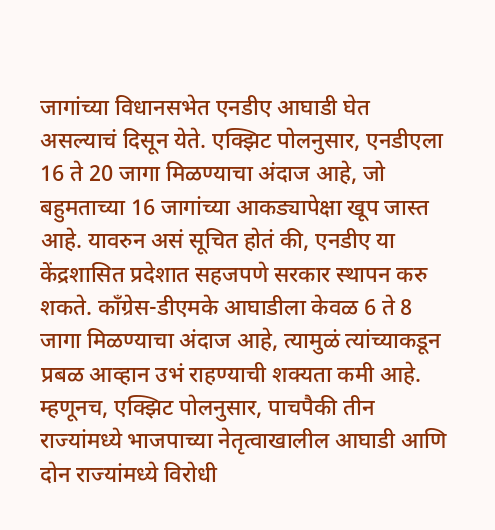जागांच्या विधानसभेत एनडीए आघाडी घेत असल्याचं दिसून येते. एक्झिट पोलनुसार, एनडीएला 16 ते 20 जागा मिळण्याचा अंदाज आहे, जो बहुमताच्या 16 जागांच्या आकड्यापेक्षा खूप जास्त आहे. यावरुन असं सूचित होतं की, एनडीए या केंद्रशासित प्रदेशात सहजपणे सरकार स्थापन करु शकते. काँग्रेस-डीएमके आघाडीला केवळ 6 ते 8 जागा मिळण्याचा अंदाज आहे, त्यामुळं त्यांच्याकडून प्रबळ आव्हान उभं राहण्याची शक्यता कमी आहे. म्हणूनच, एक्झिट पोलनुसार, पाचपैकी तीन राज्यांमध्ये भाजपाच्या नेतृत्वाखालील आघाडी आणि दोन राज्यांमध्ये विरोधी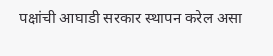पक्षांची आघाडी सरकार स्थापन करेल असा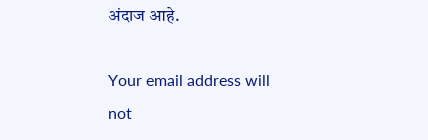अंदाज आहे.

Your email address will not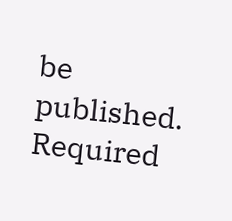be published. Required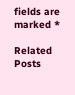fields are marked *

Related Posts